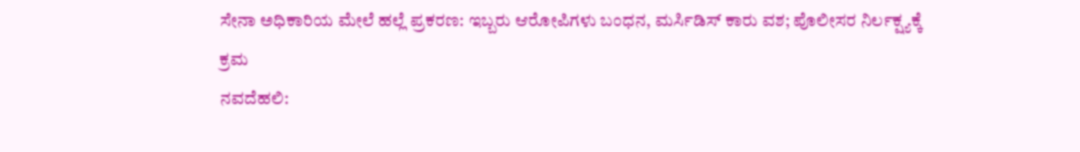ಸೇನಾ ಅಧಿಕಾರಿಯ ಮೇಲೆ ಹಲ್ಲೆ ಪ್ರಕರಣ: ಇಬ್ಬರು ಆರೋಪಿಗಳು ಬಂಧನ, ಮರ್ಸಿಡಿಸ್ ಕಾರು ವಶ; ಪೊಲೀಸರ ನಿರ್ಲಕ್ಷ್ಯಕ್ಕೆ ಕ್ರಮ
ನವದೆಹಲಿ: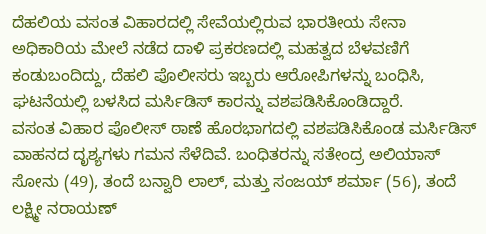ದೆಹಲಿಯ ವಸಂತ ವಿಹಾರದಲ್ಲಿ ಸೇವೆಯಲ್ಲಿರುವ ಭಾರತೀಯ ಸೇನಾ ಅಧಿಕಾರಿಯ ಮೇಲೆ ನಡೆದ ದಾಳಿ ಪ್ರಕರಣದಲ್ಲಿ ಮಹತ್ವದ ಬೆಳವಣಿಗೆ ಕಂಡುಬಂದಿದ್ದು, ದೆಹಲಿ ಪೊಲೀಸರು ಇಬ್ಬರು ಆರೋಪಿಗಳನ್ನು ಬಂಧಿಸಿ, ಘಟನೆಯಲ್ಲಿ ಬಳಸಿದ ಮರ್ಸಿಡಿಸ್ ಕಾರನ್ನು ವಶಪಡಿಸಿಕೊಂಡಿದ್ದಾರೆ.
ವಸಂತ ವಿಹಾರ ಪೊಲೀಸ್ ಠಾಣೆ ಹೊರಭಾಗದಲ್ಲಿ ವಶಪಡಿಸಿಕೊಂಡ ಮರ್ಸಿಡಿಸ್ ವಾಹನದ ದೃಶ್ಯಗಳು ಗಮನ ಸೆಳೆದಿವೆ. ಬಂಧಿತರನ್ನು ಸತೇಂದ್ರ ಅಲಿಯಾಸ್ ಸೋನು (49), ತಂದೆ ಬನ್ವಾರಿ ಲಾಲ್, ಮತ್ತು ಸಂಜಯ್ ಶರ್ಮಾ (56), ತಂದೆ ಲಕ್ಷ್ಮೀ ನರಾಯಣ್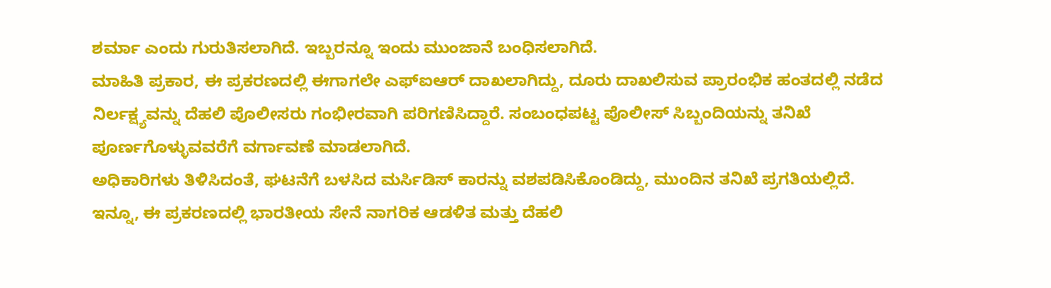ಶರ್ಮಾ ಎಂದು ಗುರುತಿಸಲಾಗಿದೆ. ಇಬ್ಬರನ್ನೂ ಇಂದು ಮುಂಜಾನೆ ಬಂಧಿಸಲಾಗಿದೆ.
ಮಾಹಿತಿ ಪ್ರಕಾರ, ಈ ಪ್ರಕರಣದಲ್ಲಿ ಈಗಾಗಲೇ ಎಫ್ಐಆರ್ ದಾಖಲಾಗಿದ್ದು, ದೂರು ದಾಖಲಿಸುವ ಪ್ರಾರಂಭಿಕ ಹಂತದಲ್ಲಿ ನಡೆದ ನಿರ್ಲಕ್ಷ್ಯವನ್ನು ದೆಹಲಿ ಪೊಲೀಸರು ಗಂಭೀರವಾಗಿ ಪರಿಗಣಿಸಿದ್ದಾರೆ. ಸಂಬಂಧಪಟ್ಟ ಪೊಲೀಸ್ ಸಿಬ್ಬಂದಿಯನ್ನು ತನಿಖೆ ಪೂರ್ಣಗೊಳ್ಳುವವರೆಗೆ ವರ್ಗಾವಣೆ ಮಾಡಲಾಗಿದೆ.
ಅಧಿಕಾರಿಗಳು ತಿಳಿಸಿದಂತೆ, ಘಟನೆಗೆ ಬಳಸಿದ ಮರ್ಸಿಡಿಸ್ ಕಾರನ್ನು ವಶಪಡಿಸಿಕೊಂಡಿದ್ದು, ಮುಂದಿನ ತನಿಖೆ ಪ್ರಗತಿಯಲ್ಲಿದೆ.
ಇನ್ನೂ, ಈ ಪ್ರಕರಣದಲ್ಲಿ ಭಾರತೀಯ ಸೇನೆ ನಾಗರಿಕ ಆಡಳಿತ ಮತ್ತು ದೆಹಲಿ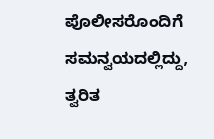ಪೊಲೀಸರೊಂದಿಗೆ ಸಮನ್ವಯದಲ್ಲಿದ್ದು, ತ್ವರಿತ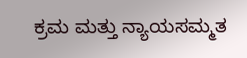ಕ್ರಮ ಮತ್ತು ನ್ಯಾಯಸಮ್ಮತ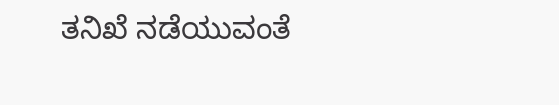ತನಿಖೆ ನಡೆಯುವಂತೆ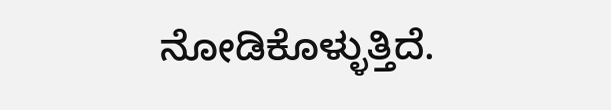ನೋಡಿಕೊಳ್ಳುತ್ತಿದೆ.